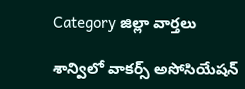Category జిల్లా వార్తలు

శాన్విలో వాకర్స్ అసోసియేషన్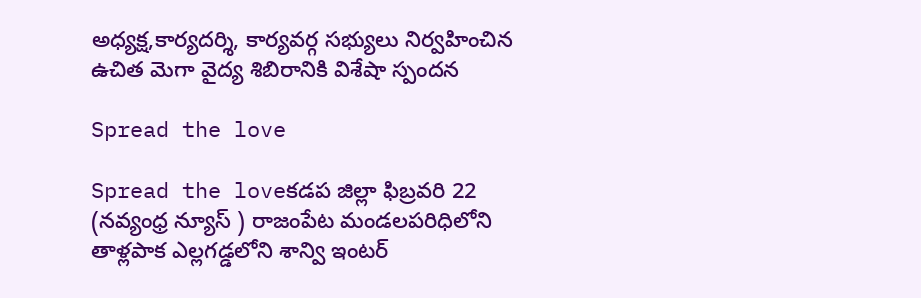అధ్యక్ష,కార్యదర్శి, కార్యవర్గ సభ్యులు నిర్వహించిన ఉచిత మెగా వైద్య శిబిరానికి విశేషా స్పందన

Spread the love

Spread the loveకడప జిల్లా ఫిబ్రవరి 22 (నవ్యంధ్ర న్యూస్ ) రాజంపేట మండలపరిధిలోని తాళ్లపాక ఎల్లగడ్డలోని శాన్వి ఇంటర్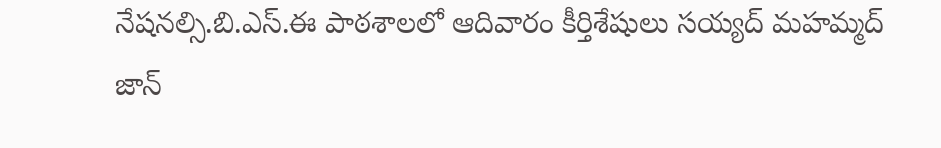నేషనల్సి.బి.ఎస్.ఈ పాఠశాలలో ఆదివారం కీర్తిశేషులు సయ్యద్ మహమ్మద్ జాన్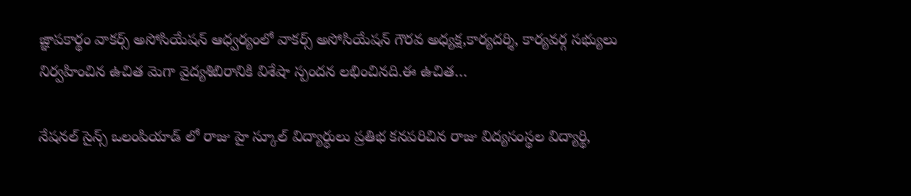జ్ఞాపకార్థం వాకర్స్ అసోసియేషన్ ఆధ్వర్యంలో వాకర్స్ అసోసియేషన్ గౌరవ అధ్యక్ష,కార్యదర్శి, కార్యవర్గ సభ్యులు నిర్వహించిన ఉచిత మెగా వైద్యశిబిరానికి విశేషా స్పందన లభించినది.ఈ ఉచిత…

నేషనల్ సైన్స్ ఒలంపియాడ్ లో రాజు హై స్కూల్ విద్యార్ధులు ప్రతిభ కనపరిచిన రాజు విద్యసంస్థల విద్యార్థి,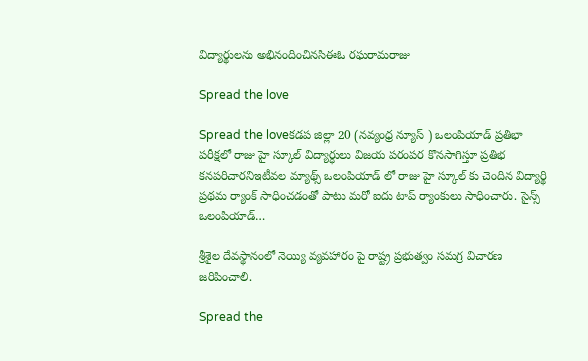విద్యార్థులను అభినందించినసిఈఓ రఘరామరాజు

Spread the love

Spread the loveకడప జిల్లా 20 (నవ్యంధ్ర న్యూస్ ) ఒలంపియాడ్ ప్రతిభా పరీక్షలో రాజు హై స్కూల్ విద్యార్ధులు విజయ పరంపర కొనసాగిస్తూ ప్రతిభ కనపరిచారనిఇటీవల మ్యాథ్స్ ఒలంపియాడ్ లో రాజు హై స్కూల్ కు చెందిన విద్యార్థి ప్రథమ ర్యాంక్ సాధించడంతో పాటు మరో ఐదు టాప్ ర్యాంకులు సాధించారు. సైన్స్ ఒలంపియాడ్…

శ్రీశైల దేవస్థానంలో నెయ్యి వ్యవహారం పై రాష్ట్ర ప్రభుత్వం సమగ్ర విచారణ జరిపించాలి.

Spread the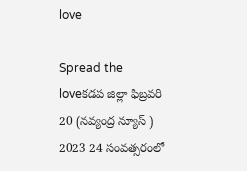love

Spread the loveకడప జిల్లా ఫిబ్రవరి 20 (నవ్యంద్ర న్యూస్ ) 2023 24 సంవత్సరంలో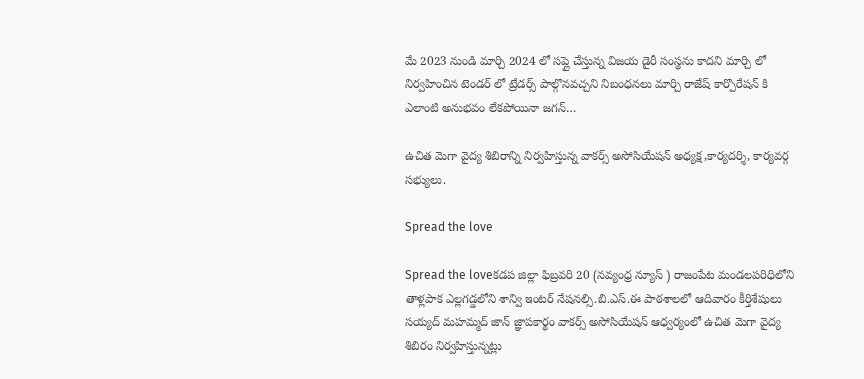మే 2023 నుండి మార్చి 2024 లో సప్లై చేస్తున్న విజయ డైరీ సంస్థను కాదని మార్చి లో నిర్వహించిన టెండర్ లో ట్రేడర్స్ పాల్గొనవచ్చని నిబంధనలు మార్చి రాజేష్ కార్పొరేషన్ కి ఎలాంటి అనుభవం లేకపోయినా జగన్…

ఉచిత మెగా వైద్య శిబిరాన్ని నిర్వహిస్తున్న వాకర్స్ అసోసియేషన్ అధ్యక్ష,కార్యదర్శి, కార్యవర్గ సభ్యులు.

Spread the love

Spread the loveకడప జిల్లా ఫిబ్రవరి 20 (నవ్యంధ్ర న్యూస్ ) రాజంపేట మండలపరిధిలోని తాళ్లపాక ఎల్లగడ్డలోని శాన్వి ఇంటర్ నేషనల్సి.బి.ఎస్.ఈ పాఠశాలలో ఆదివారం కీర్తిశేషులు సయ్యద్ మహమ్మద్ జాన్ జ్ఞాపకార్థం వాకర్స్ అసోసియేషన్ ఆధ్వర్యంలో ఉచిత మెగా వైద్య శిబిరం నిర్వహిస్తున్నట్లు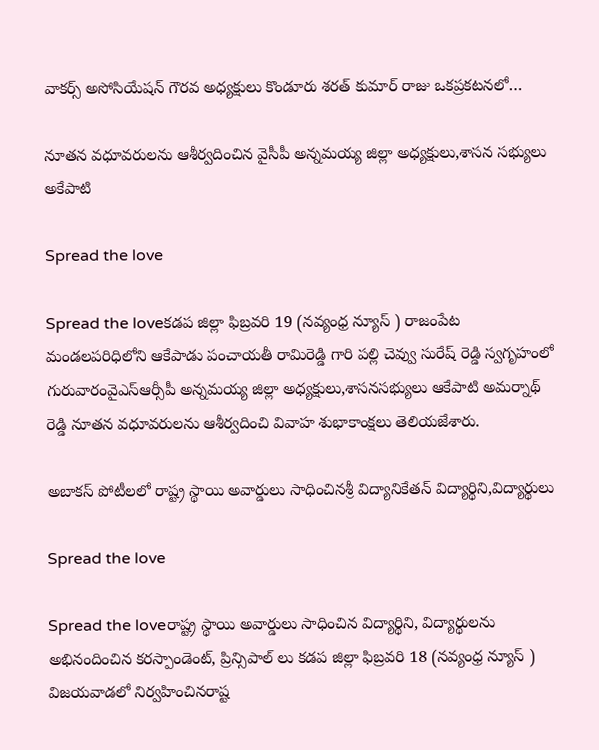వాకర్స్ అసోసియేషన్ గౌరవ అధ్యక్షులు కొండూరు శరత్ కుమార్ రాజు ఒకప్రకటనలో…

నూతన వధూవరులను ఆశీర్వదించిన వైసీపీ అన్నమయ్య జిల్లా అధ్యక్షులు,శాసన సభ్యులు అకేపాటి

Spread the love

Spread the loveకడప జిల్లా ఫిబ్రవరి 19 (నవ్యంధ్ర న్యూస్ ) రాజంపేట మండలపరిధిలోని ఆకేపాడు పంచాయతీ రామిరెడ్డి గారి పల్లి చెవ్వు సురేష్ రెడ్డి స్వగృహంలో గురువారంవైఎస్ఆర్సీపీ అన్నమయ్య జిల్లా అధ్యక్షులు,శాసనసభ్యులు ఆకేపాటి అమర్నాథ్ రెడ్డి నూతన వధూవరులను ఆశీర్వదించి వివాహ శుభాకాంక్షలు తెలియజేశారు.

అబాకస్ పోటీలలో రాష్ట్ర స్థాయి అవార్డులు సాధించినశ్రీ విద్యానికేతన్ విద్యార్థిని,విద్యార్థులు

Spread the love

Spread the loveరాష్ట్ర స్థాయి అవార్డులు సాధించిన విద్యార్థిని, విద్యార్థులను అభినందించిన కరస్పాండెంట్, ప్రిన్సిపాల్ లు కడప జిల్లా ఫిబ్రవరి 18 (నవ్యంధ్ర న్యూస్ ) విజయవాడలో నిర్వహించినరాష్ట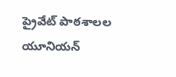ప్రైవేట్ పాఠశాలల యూనియన్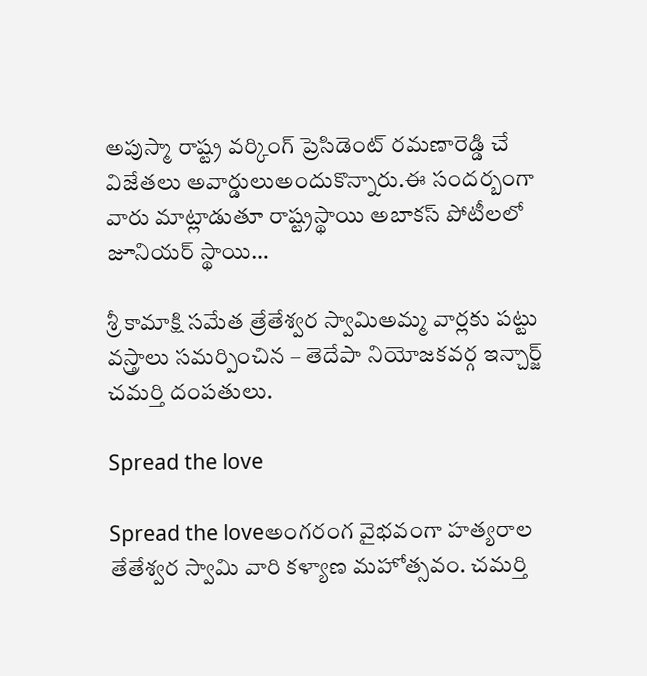అపుస్మా రాష్ట్ర వర్కింగ్ ప్రెసిడెంట్ రమణారెడ్డి చే విజేతలు అవార్డులుఅందుకొన్నారు.ఈ సందర్బంగా వారు మాట్లాడుతూ రాష్ట్రస్థాయి అబాకస్ పోటీలలో జూనియర్ స్థాయి…

శ్రీ కామాక్షి సమేత త్రేతేశ్వర స్వామిఅమ్మ వార్లకు పట్టు వస్త్రాలు సమర్పించిన – తెదేపా నియోజకవర్గ ఇన్చార్జ్ చమర్తి దంపతులు.

Spread the love

Spread the loveఅంగరంగ వైభవంగా హత్యరాల తేతేశ్వర స్వామి వారి కళ్యాణ మహోత్సవం. చమర్తి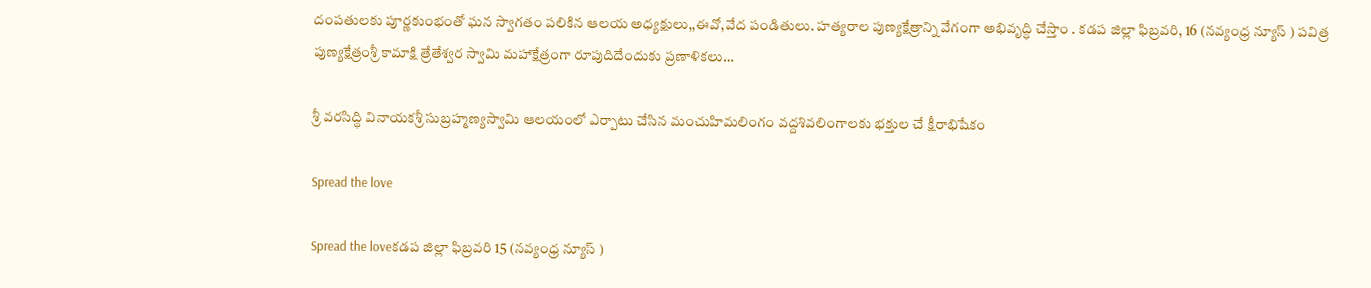దంపతులకు పూర్ణకుంభంతో ఘన స్వాగతం పలికిన ఆలయ అధ్యక్షులు,,ఈవో,వేద పండితులు. హత్యరాల పుణ్యక్షేత్రాన్ని వేగంగా అభివృద్ధి చేస్తాం . కడప జిల్లా ఫిబ్రవరి, 16 (నవ్యంధ్ర న్యూస్ ) పవిత్ర పుణ్యక్షేత్రంశ్రీ కామాక్షి త్రేతేశ్వర స్వామి మహాక్షేత్రంగా రూపుదిదేందుకు ప్రణాళికలు…

శ్రీ వరసిద్ధి వినాయకశ్రీ సుబ్రహ్మణ్యస్వామి ఆలయంలో ఎర్పాటు చేసిన మంచుహిమలింగం వద్దశివలింగాలకు భక్తుల చే క్షీరాభిషేకం

Spread the love

Spread the loveకడప జిల్లా ఫిబ్రవరి 15 (నవ్యంధ్ర న్యూస్ )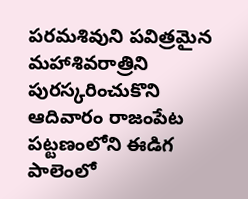పరమశివుని పవిత్రమైన మహాశివరాత్రిని పురస్కరించుకొని ఆదివారం రాజంపేట పట్టణంలోని ఈడిగ పాలెంలో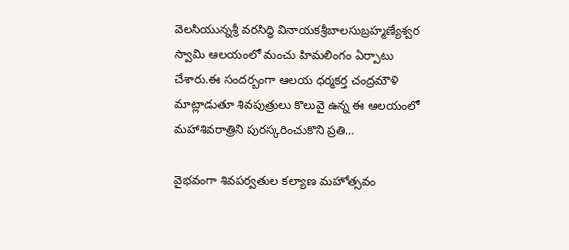వెలసియున్నశ్రీ వరసిద్ధి వినాయకశ్రీబాలసుబ్రహ్మణ్యేశ్వర స్వామి ఆలయంలో మంచు హిమలింగం ఏర్పాటు చేశారు.ఈ సందర్బంగా ఆలయ ధర్మకర్త చంద్రమౌళి మాట్లాడుతూ శివపుత్రులు కొలువై ఉన్న ఈ ఆలయంలో మహాశివరాత్రిని పురస్కరించుకొని ప్రతి…

వైభవంగా శివపర్వతుల కల్యాణ మహోత్సవం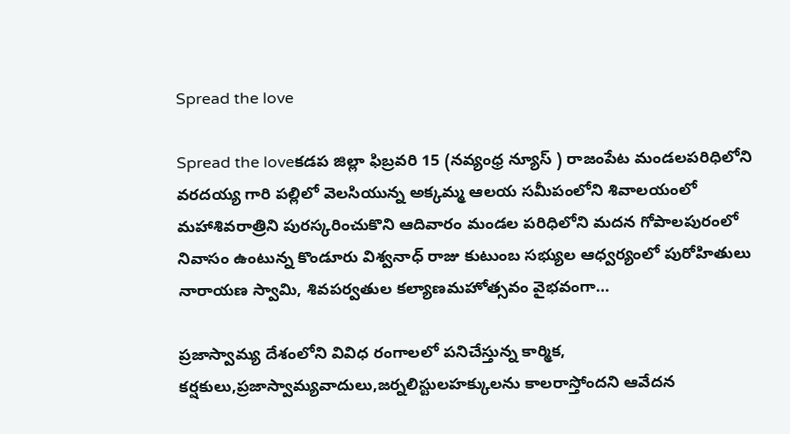Spread the love

Spread the loveకడప జిల్లా ఫిబ్రవరి 15 (నవ్యంధ్ర న్యూస్ ) రాజంపేట మండలపరిధిలోని వరదయ్య గారి పల్లిలో వెలసియున్న అక్కమ్మ ఆలయ సమీపంలోని శివాలయంలో మహాశివరాత్రిని పురస్కరించుకొని ఆదివారం మండల పరిధిలోని మదన గోపాలపురంలో నివాసం ఉంటున్న కొండూరు విశ్వనాధ్ రాజు కుటుంబ సభ్యుల ఆధ్వర్యంలో పురోహితులు నారాయణ స్వామి, శివపర్వతుల కల్యాణమహోత్సవం వైభవంగా…

ప్రజాస్వామ్య దేశంలోని వివిధ రంగాలలో పనిచేస్తున్న కార్మిక, కర్షకులు,ప్రజాస్వామ్యవాదులు,జర్నలిస్టులహక్కులను కాలరాస్తోందని ఆవేదన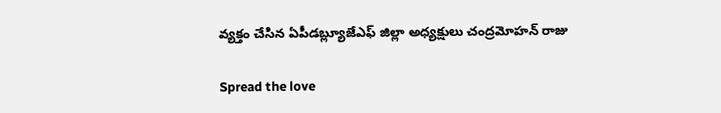వ్యక్తం చేసిన ఏపీడబ్ల్యూజేఎఫ్ జిల్లా అధ్యక్షులు చంద్రమోహన్ రాజు

Spread the love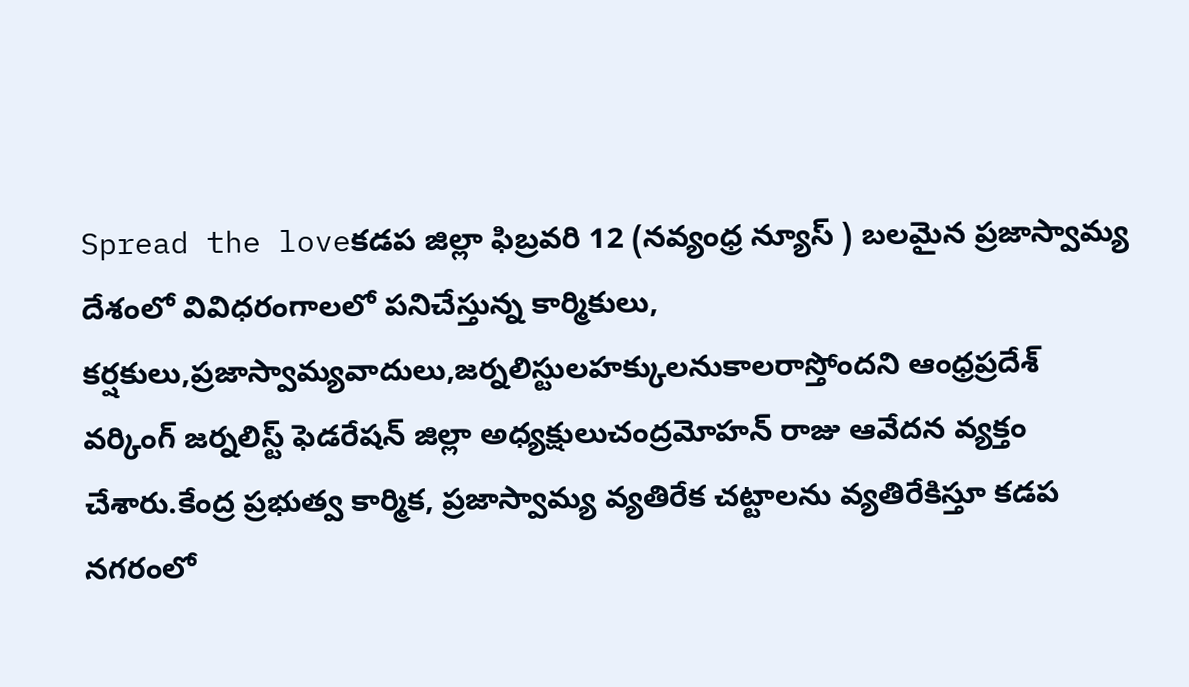Spread the loveకడప జిల్లా ఫిబ్రవరి 12 (నవ్యంధ్ర న్యూస్ ) బలమైన ప్రజాస్వామ్య దేశంలో వివిధరంగాలలో పనిచేస్తున్న కార్మికులు, కర్షకులు,ప్రజాస్వామ్యవాదులు,జర్నలిస్టులహక్కులనుకాలరాస్తోందని ఆంధ్రప్రదేశ్ వర్కింగ్ జర్నలిస్ట్ ఫెడరేషన్ జిల్లా అధ్యక్షులుచంద్రమోహన్ రాజు ఆవేదన వ్యక్తం చేశారు.కేంద్ర ప్రభుత్వ కార్మిక, ప్రజాస్వామ్య వ్యతిరేక చట్టాలను వ్యతిరేకిస్తూ కడప నగరంలో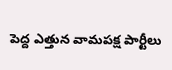పెద్ద ఎత్తున వామపక్ష పార్టీలు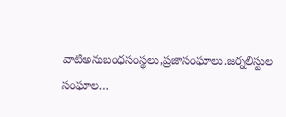వాటిఅనుబంధసంస్థలు,ప్రజాసంఘాలు.జర్నలిస్టుల సంఘాల…